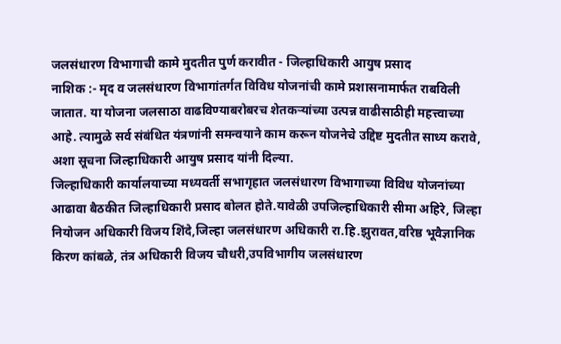जलसंधारण विभागाची कामे मुदतीत पुर्ण करावीत - जिल्हाधिकारी आयुष प्रसाद
नाशिक :- मृद व जलसंधारण विभागांतर्गत विविध योजनांची कामे प्रशासनामार्फत राबविली जातात. या योजना जलसाठा वाढविण्याबरोबरच शेतकऱ्यांच्या उत्पन्न वाढीसाठीही महत्त्वाच्या आहे. त्यामुळे सर्व संबंधित यंत्रणांनी समन्वयाने काम करून योजनेचे उद्दिष्ट मुदतीत साध्य करावे, अशा सूचना जिल्हाधिकारी आयुष प्रसाद यांनी दिल्या.
जिल्हाधिकारी कार्यालयाच्या मध्यवर्ती सभागृहात जलसंधारण विभागाच्या विविध योजनांच्या आढावा बैठकीत जिल्हाधिकारी प्रसाद बोलत होते.यावेळी उपजिल्हाधिकारी सीमा अहिरे, जिल्हा नियोजन अधिकारी विजय शिंदे,जिल्हा जलसंधारण अधिकारी रा.हि.झुरावत,वरिष्ठ भूवैज्ञानिक किरण कांबळे, तंत्र अधिकारी विजय चौधरी,उपविभागीय जलसंधारण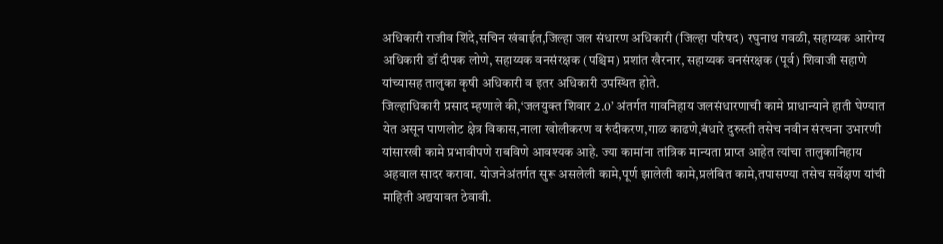अधिकारी राजीव शिंदे,सचिन खंबाईत,जिल्हा जल संधारण अधिकारी (जिल्हा परिषद) रघुनाथ गवळी, सहाय्यक आरोग्य अधिकारी डॉ दीपक लोणे, सहाय्यक वनसंरक्षक (पश्चिम) प्रशांत खैरनार, सहाय्यक वनसंरक्षक (पूर्व) शिवाजी सहाणे यांच्यासह तालुका कृषी अधिकारी व इतर अधिकारी उपस्थित होते.
जिल्हाधिकारी प्रसाद म्हणाले की,‘जलयुक्त शिवार 2.0’ अंतर्गत गावनिहाय जलसंधारणाची कामे प्राधान्याने हाती घेण्यात येत असून पाणलोट क्षेत्र विकास,नाला खोलीकरण व रुंदीकरण,गाळ काढणे,बंधारे दुरुस्ती तसेच नवीन संरचना उभारणी यांसारखी कामे प्रभावीपणे राबविणे आवश्यक आहे. ज्या कामांना तांत्रिक मान्यता प्राप्त आहेत त्यांचा तालुकानिहाय अहवाल सादर करावा. योजनेअंतर्गत सुरू असलेली कामे,पूर्ण झालेली कामे,प्रलंबित कामे,तपासण्या तसेच सर्वेक्षण यांची माहिती अद्ययावत ठेवावी.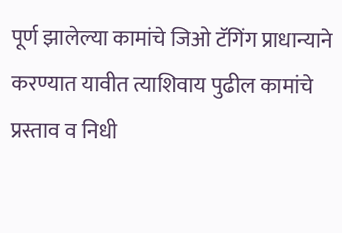पूर्ण झालेल्या कामांचे जिओ टॅगिंग प्राधान्याने करण्यात यावीत त्याशिवाय पुढील कामांचे प्रस्ताव व निधी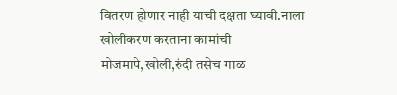वितरण होणार नाही याची दक्षता घ्यावी.नाला खोलीकरण करताना कामांची मोजमापे,खोली,रुंदी तसेच गाळ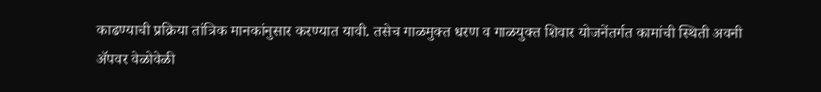काढण्याची प्रक्रिया तांत्रिक मानकांनुसार करण्यात यावी. तसेच गाळमुक्त धरण व गाळयुक्त शिवार योजनेंतर्गत कामांची स्थिती अवनी ॲपवर वेळोवेळी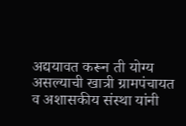अद्ययावत करून ती योग्य असल्याची खात्री ग्रामपंचायत व अशासकीय संस्था यांनी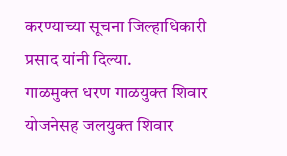करण्याच्या सूचना जिल्हाधिकारी प्रसाद यांनी दिल्या.
गाळमुक्त धरण गाळयुक्त शिवार योजनेसह जलयुक्त शिवार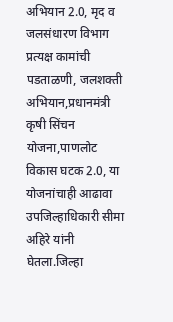अभियान 2.0, मृद व जलसंधारण विभाग प्रत्यक्ष कामांची पडताळणी, जलशक्ती अभियान,प्रधानमंत्री कृषी सिंचन योजना,पाणलोट विकास घटक 2.0, या योजनांचाही आढावा उपजिल्हाधिकारी सीमा अहिरे यांनी घेतला.जिल्हा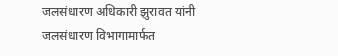जलसंधारण अधिकारी झुरावत यांनी जलसंधारण विभागामार्फत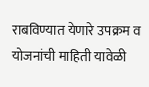राबविण्यात येणारे उपक्रम व योजनांची माहिती यावेळी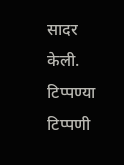सादर केली.
टिप्पण्या
टिप्पणी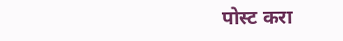पोस्ट करा